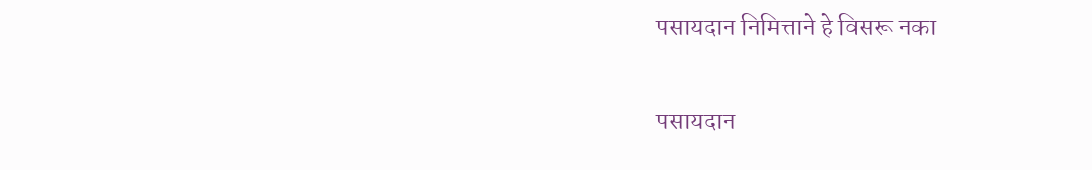पसायदान निमित्ताने हे विसरू नका

पसायदान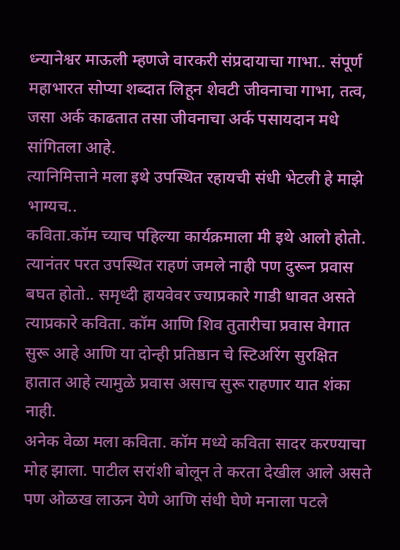ध्न्यानेश्वर माऊली म्हणजे वारकरी संप्रदायाचा गाभा.. संपूर्ण महाभारत सोप्या शब्दात लिहून शेवटी जीवनाचा गाभा, तत्व, जसा अर्क काढतात तसा जीवनाचा अर्क पसायदान मधे सांगितला आहे.
त्यानिमित्ताने मला इथे उपस्थित रहायची संधी भेटली हे माझे भाग्यच..
कविता.कॉम च्याच पहिल्या कार्यक्रमाला मी इथे आलो होतो. त्यानंतर परत उपस्थित राहणं जमले नाही पण दुरून प्रवास बघत होतो.. समृध्दी हायवेवर ज्याप्रकारे गाडी धावत असते त्याप्रकारे कविता. कॉम आणि शिव तुतारीचा प्रवास वेगात सुरू आहे आणि या दोन्ही प्रतिष्ठान चे स्टिअरिंग सुरक्षित हातात आहे त्यामुळे प्रवास असाच सुरू राहणार यात शंका नाही.
अनेक वेळा मला कविता. कॉम मध्ये कविता सादर करण्याचा मोह झाला. पाटील सरांशी बोलून ते करता देखील आले असते पण ओळख लाऊन येणे आणि संधी घेणे मनाला पटले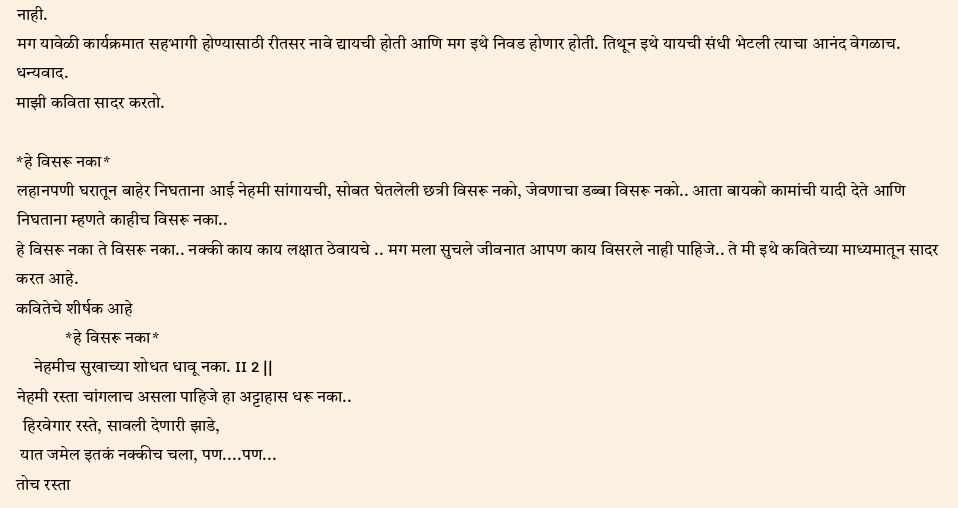नाही.
मग यावेळी कार्यक्रमात सहभागी होण्यासाठी रीतसर नावे द्यायची होती आणि मग इथे निवड होणार होती. तिथून इथे यायची संधी भेटली त्याचा आनंद वेगळाच.
धन्यवाद.
माझी कविता सादर करतो.

*हे विसरू नका*
लहानपणी घरातून बाहेर निघताना आई नेहमी सांगायची, सोबत घेतलेली छत्री विसरू नको, जेवणाचा डब्बा विसरू नको.. आता बायको कामांची यादी देते आणि निघताना म्हणते काहीच विसरू नका..
हे विसरू नका ते विसरू नका.. नक्की काय काय लक्षात ठेवायचे .. मग मला सुचले जीवनात आपण काय विसरले नाही पाहिजे.. ते मी इथे कवितेच्या माध्यमातून सादर करत आहे.
कवितेचे शीर्षक आहे
              *हे विसरू नका*
     नेहमीच सुखाच्या शोधत धावू नका. II 2 ||
नेहमी रस्ता चांगलाच असला पाहिजे हा अट्टाहास धरू नका..
  हिरवेगार रस्ते, सावली देणारी झाडे,
 यात जमेल इतकं नक्कीच चला, पण....पण...
तोच रस्ता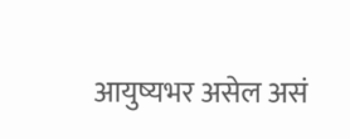आयुष्यभर असेल असं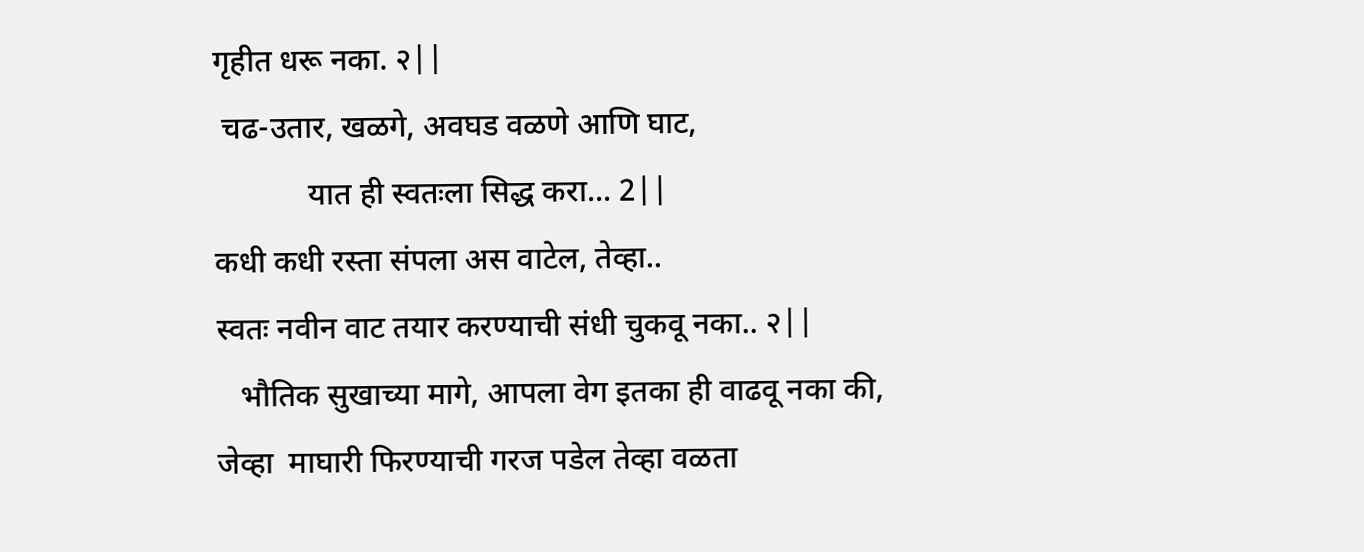गृहीत धरू नका. २||
 चढ-उतार, खळगे, अवघड वळणे आणि घाट,
            यात ही स्वतःला सिद्ध करा... 2||
कधी कधी रस्ता संपला अस वाटेल, तेव्हा..
स्वतः नवीन वाट तयार करण्याची संधी चुकवू नका.. २||
   भौतिक सुखाच्या मागे, आपला वेग इतका ही वाढवू नका की,
जेव्हा  माघारी फिरण्याची गरज पडेल तेव्हा वळता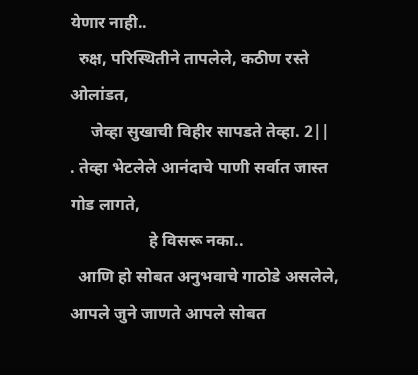येणार नाही..
  रुक्ष, परिस्थितीने तापलेले, कठीण रस्ते ओलांडत,
     जेव्हा सुखाची विहीर सापडते तेव्हा. 2||
. तेव्हा भेटलेले आनंदाचे पाणी सर्वात जास्त गोड लागते,
                   हे विसरू नका..
  आणि हो सोबत अनुभवाचे गाठोडे असलेले,
आपले जुने जाणते आपले सोबत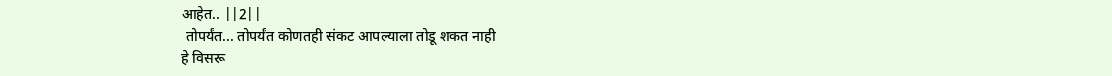आहेत.. ||2||
 तोपर्यंत... तोपर्यंत कोणतही संकट आपल्याला तोडू शकत नाही
हे विसरू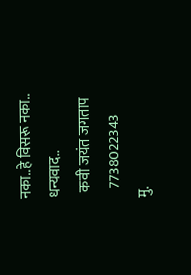नका..हे विसरू नका..
धन्यवाद..
  कवी जयंत जगताप
   7738022343
मु.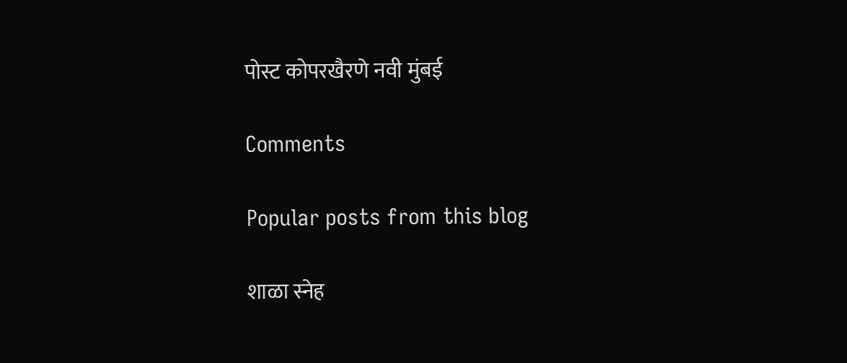पोस्ट कोपरखैरणे नवी मुंबई

Comments

Popular posts from this blog

शाळा स्नेह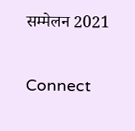सम्मेलन 2021

Connect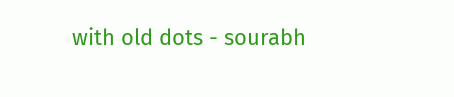with old dots - sourabh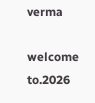verma

welcome to.2026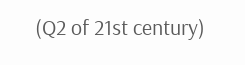(Q2 of 21st century)